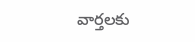వార్తలకు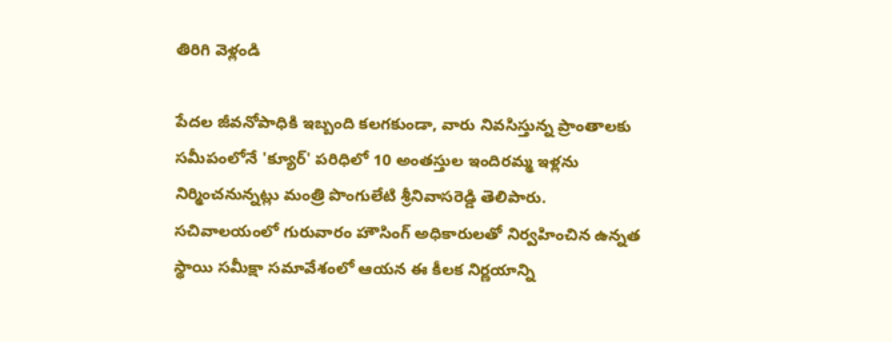తిరిగి వెళ్లండి

పేదల జీవనోపాధికి ఇబ్బంది కలగకుండా, వారు నివసిస్తున్న ప్రాంతాలకు సమీపంలోనే 'క్యూర్' పరిధిలో 10 అంతస్తుల ఇందిరమ్మ ఇళ్లను నిర్మించనున్నట్లు మంత్రి పొంగులేటి శ్రీనివాసరెడ్డి తెలిపారు.
సచివాలయంలో గురువారం హౌసింగ్ అధికారులతో నిర్వహించిన ఉన్నత స్థాయి సమీక్షా సమావేశంలో ఆయన ఈ కీలక నిర్ణయాన్ని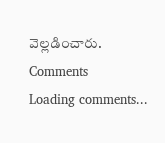వెల్లడించారు.
Comments
Loading comments...